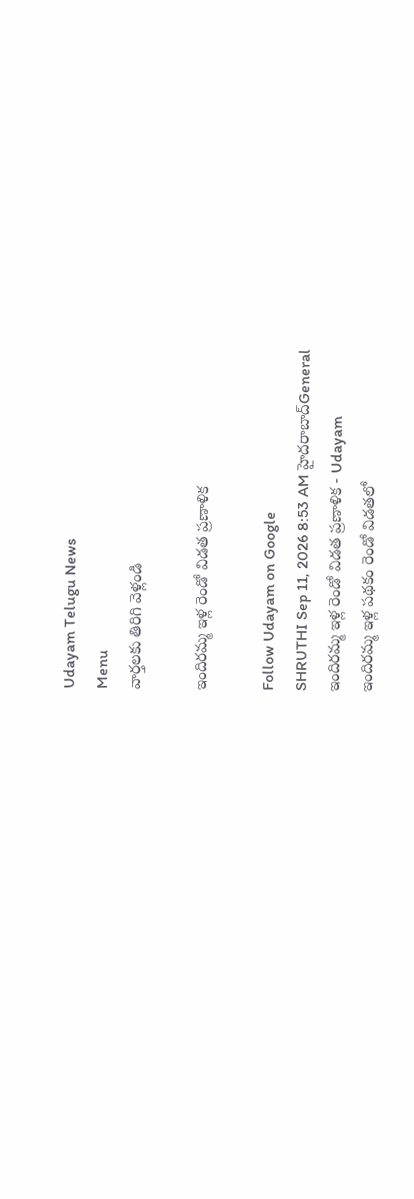Udayam Telugu News
Menu
వార్తలకు తిరిగి వెళ్లండి

ఇందిరమ్మ ఇళ్ల రెండో విడత ప్రణాళిక

Follow Udayam on Google
SHRUTHI Sep 11, 2026 8:53 AM హైదరాబాద్General
ఇందిరమ్మ ఇళ్ల రెండో విడత ప్రణాళిక - Udayam
ఇందిరమ్మ ఇళ్ల పథకం రెండో విడతలో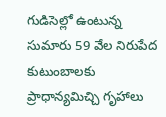గుడిసెల్లో ఉంటున్న సుమారు 59 వేల నిరుపేద కుటుంబాలకు ప్రాధాన్యమిచ్చి గృహాలు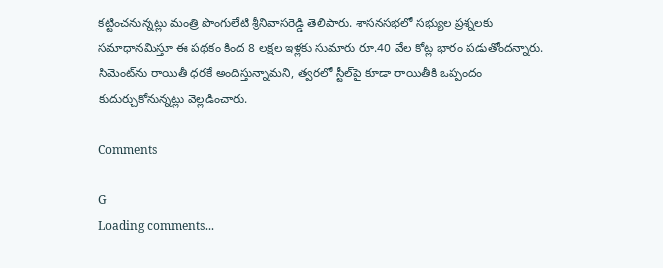కట్టించనున్నట్లు మంత్రి పొంగులేటి శ్రీనివాసరెడ్డి తెలిపారు. శాసనసభలో సభ్యుల ప్రశ్నలకు సమాధానమిస్తూ ఈ పథకం కింద 8 లక్షల ఇళ్లకు సుమారు రూ.40 వేల కోట్ల భారం పడుతోందన్నారు. సిమెంట్‌ను రాయితీ ధరకే అందిస్తున్నామని, త్వరలో స్టీల్‌పై కూడా రాయితీకి ఒప్పందం కుదుర్చుకోనున్నట్లు వెల్లడించారు.

Comments

G
Loading comments...